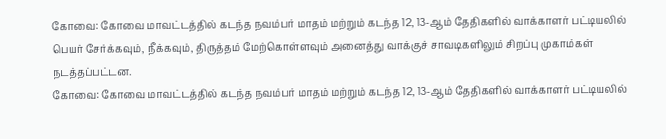கோவை: கோவை மாவட்டத்தில் கடந்த நவம்பர் மாதம் மற்றும் கடந்த 12, 13-ஆம் தேதிகளில் வாக்காளர் பட்டியலில் பெயர் சேர்க்கவும், நீக்கவும், திருத்தம் மேற்கொள்ளவும் அனைத்து வாக்குச் சாவடிகளிலும் சிறப்பு முகாம்கள் நடத்தப்பட்டன.
கோவை: கோவை மாவட்டத்தில் கடந்த நவம்பர் மாதம் மற்றும் கடந்த 12, 13-ஆம் தேதிகளில் வாக்காளர் பட்டியலில்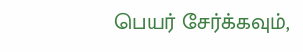பெயர் சேர்க்கவும்,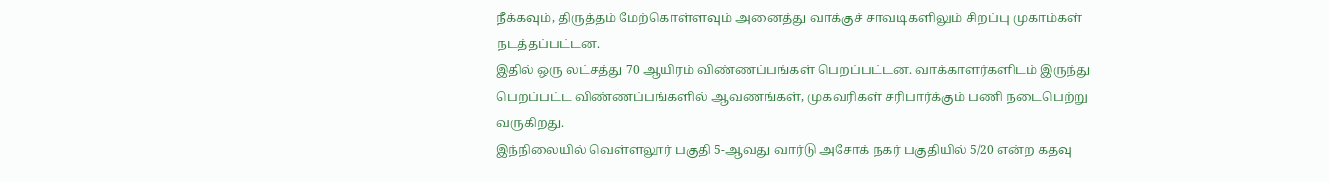நீக்கவும், திருத்தம் மேற்கொள்ளவும் அனைத்து வாக்குச் சாவடிகளிலும் சிறப்பு முகாம்கள் நடத்தப்பட்டன.
இதில் ஒரு லட்சத்து 70 ஆயிரம் விண்ணப்பங்கள் பெறப்பட்டன. வாக்காளர்களிடம் இருந்து பெறப்பட்ட விண்ணப்பங்களில் ஆவணங்கள், முகவரிகள் சரிபார்க்கும் பணி நடைபெற்று வருகிறது.
இந்நிலையில் வெள்ளலூர் பகுதி 5-ஆவது வார்டு அசோக் நகர் பகுதியில் 5/20 என்ற கதவு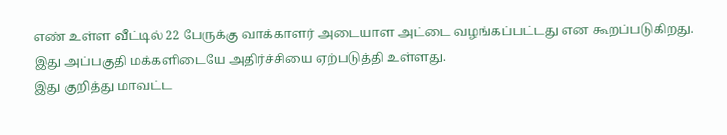எண் உள்ள வீட்டில் 22 பேருக்கு வாக்காளர் அடையாள அட்டை வழங்கப்பட்டது என கூறப்படுகிறது. இது அப்பகுதி மக்களிடையே அதிர்ச்சியை ஏற்படுத்தி உள்ளது.
இது குறித்து மாவட்ட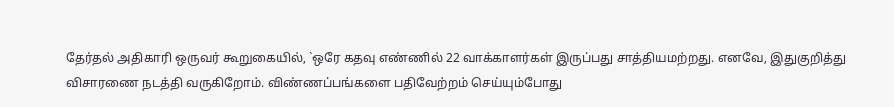தேர்தல் அதிகாரி ஒருவர் கூறுகையில், `ஒரே கதவு எண்ணில் 22 வாக்காளர்கள் இருப்பது சாத்தியமற்றது. எனவே, இதுகுறித்து விசாரணை நடத்தி வருகிறோம். விண்ணப்பங்களை பதிவேற்றம் செய்யும்போது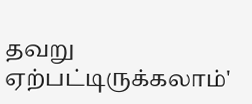தவறு ஏற்பட்டிருக்கலாம்'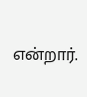என்றார்.